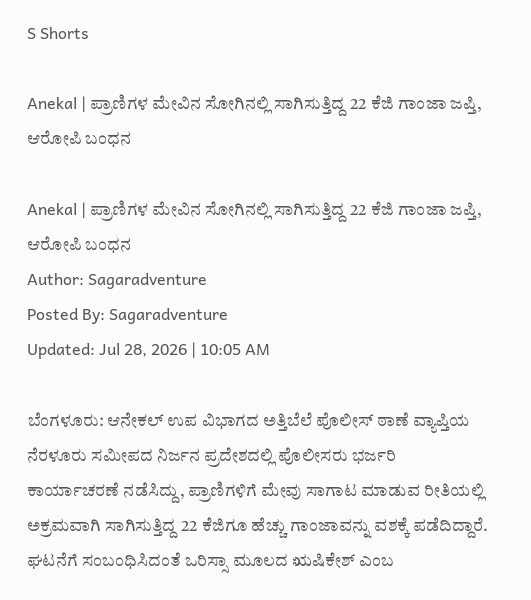S Shorts

Anekal | ಪ್ರಾಣಿಗಳ ಮೇವಿನ ಸೋಗಿನಲ್ಲಿ ಸಾಗಿಸುತ್ತಿದ್ದ 22 ಕೆಜಿ ಗಾಂಜಾ ಜಪ್ತಿ, ಆರೋಪಿ ಬಂಧನ

Anekal | ಪ್ರಾಣಿಗಳ ಮೇವಿನ ಸೋಗಿನಲ್ಲಿ ಸಾಗಿಸುತ್ತಿದ್ದ 22 ಕೆಜಿ ಗಾಂಜಾ ಜಪ್ತಿ, ಆರೋಪಿ ಬಂಧನ
Author: Sagaradventure
Posted By: Sagaradventure
Updated: Jul 28, 2026 | 10:05 AM

ಬೆಂಗಳೂರು: ಆನೇಕಲ್ ಉಪ ವಿಭಾಗದ ಅತ್ತಿಬೆಲೆ ಪೊಲೀಸ್ ಠಾಣೆ ವ್ಯಾಪ್ತಿಯ ನೆರಳೂರು ಸಮೀಪದ ನಿರ್ಜನ ಪ್ರದೇಶದಲ್ಲಿ ಪೊಲೀಸರು ಭರ್ಜರಿ ಕಾರ್ಯಾಚರಣೆ ನಡೆಸಿದ್ದು, ಪ್ರಾಣಿಗಳಿಗೆ ಮೇವು ಸಾಗಾಟ ಮಾಡುವ ರೀತಿಯಲ್ಲಿ ಅಕ್ರಮವಾಗಿ ಸಾಗಿಸುತ್ತಿದ್ದ 22 ಕೆಜಿಗೂ ಹೆಚ್ಚು ಗಾಂಜಾವನ್ನು ವಶಕ್ಕೆ ಪಡೆದಿದ್ದಾರೆ. ಘಟನೆಗೆ ಸಂಬಂಧಿಸಿದಂತೆ ಒರಿಸ್ಸಾ ಮೂಲದ ಋಷಿಕೇಶ್ ಎಂಬ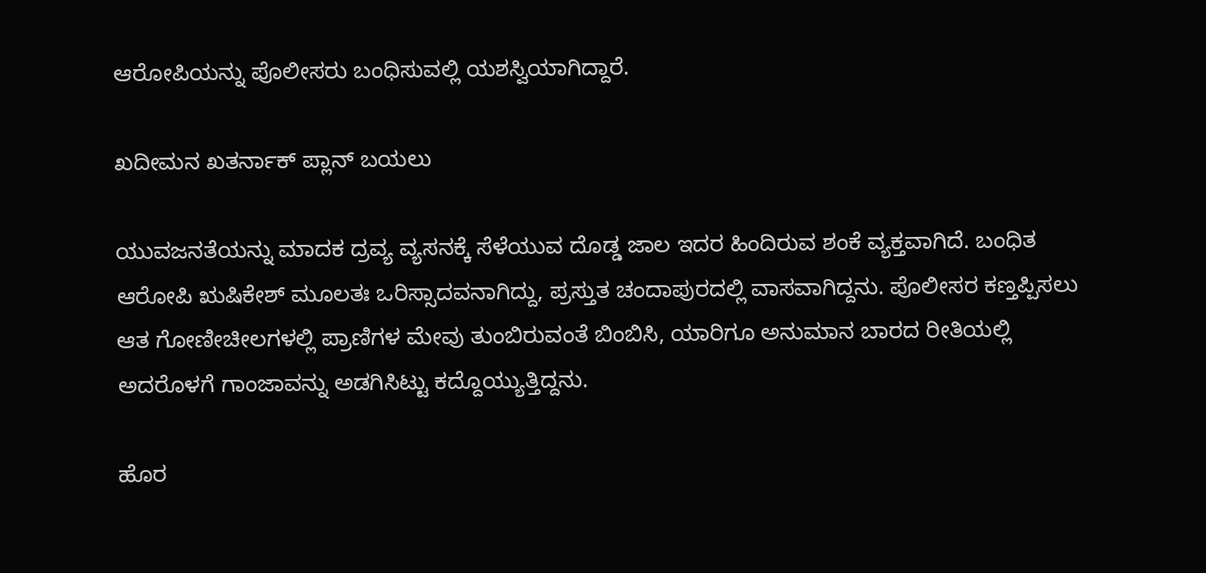ಆರೋಪಿಯನ್ನು ಪೊಲೀಸರು ಬಂಧಿಸುವಲ್ಲಿ ಯಶಸ್ವಿಯಾಗಿದ್ದಾರೆ.

ಖದೀಮನ ಖತರ್ನಾಕ್ ಪ್ಲಾನ್ ಬಯಲು

ಯುವಜನತೆಯನ್ನು ಮಾದಕ ದ್ರವ್ಯ ವ್ಯಸನಕ್ಕೆ ಸೆಳೆಯುವ ದೊಡ್ಡ ಜಾಲ ಇದರ ಹಿಂದಿರುವ ಶಂಕೆ ವ್ಯಕ್ತವಾಗಿದೆ. ಬಂಧಿತ ಆರೋಪಿ ಋಷಿಕೇಶ್ ಮೂಲತಃ ಒರಿಸ್ಸಾದವನಾಗಿದ್ದು, ಪ್ರಸ್ತುತ ಚಂದಾಪುರದಲ್ಲಿ ವಾಸವಾಗಿದ್ದನು. ಪೊಲೀಸರ ಕಣ್ತಪ್ಪಿಸಲು ಆತ ಗೋಣೀಚೀಲಗಳಲ್ಲಿ ಪ್ರಾಣಿಗಳ ಮೇವು ತುಂಬಿರುವಂತೆ ಬಿಂಬಿಸಿ, ಯಾರಿಗೂ ಅನುಮಾನ ಬಾರದ ರೀತಿಯಲ್ಲಿ ಅದರೊಳಗೆ ಗಾಂಜಾವನ್ನು ಅಡಗಿಸಿಟ್ಟು ಕದ್ದೊಯ್ಯುತ್ತಿದ್ದನು.

ಹೊರ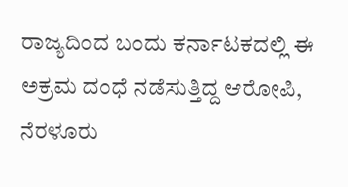ರಾಜ್ಯದಿಂದ ಬಂದು ಕರ್ನಾಟಕದಲ್ಲಿ ಈ ಅಕ್ರಮ ದಂಧೆ ನಡೆಸುತ್ತಿದ್ದ ಆರೋಪಿ, ನೆರಳೂರು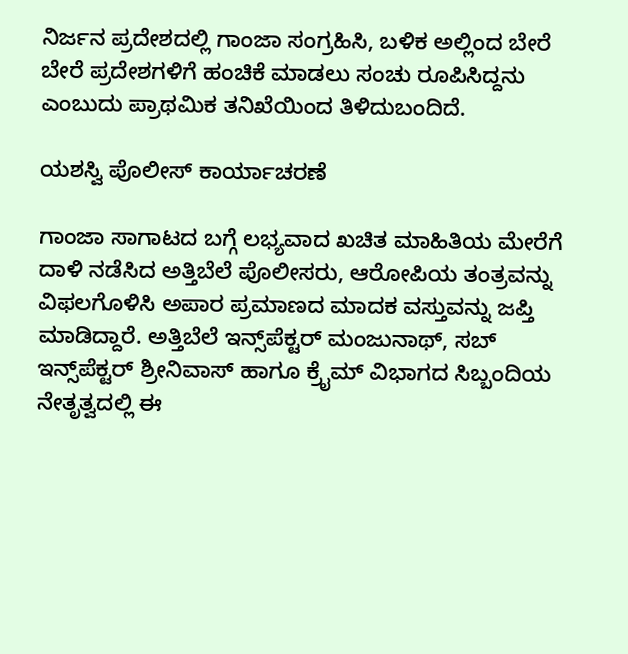ನಿರ್ಜನ ಪ್ರದೇಶದಲ್ಲಿ ಗಾಂಜಾ ಸಂಗ್ರಹಿಸಿ, ಬಳಿಕ ಅಲ್ಲಿಂದ ಬೇರೆ ಬೇರೆ ಪ್ರದೇಶಗಳಿಗೆ ಹಂಚಿಕೆ ಮಾಡಲು ಸಂಚು ರೂಪಿಸಿದ್ದನು ಎಂಬುದು ಪ್ರಾಥಮಿಕ ತನಿಖೆಯಿಂದ ತಿಳಿದುಬಂದಿದೆ.

ಯಶಸ್ವಿ ಪೊಲೀಸ್ ಕಾರ್ಯಾಚರಣೆ

ಗಾಂಜಾ ಸಾಗಾಟದ ಬಗ್ಗೆ ಲಭ್ಯವಾದ ಖಚಿತ ಮಾಹಿತಿಯ ಮೇರೆಗೆ ದಾಳಿ ನಡೆಸಿದ ಅತ್ತಿಬೆಲೆ ಪೊಲೀಸರು, ಆರೋಪಿಯ ತಂತ್ರವನ್ನು ವಿಫಲಗೊಳಿಸಿ ಅಪಾರ ಪ್ರಮಾಣದ ಮಾದಕ ವಸ್ತುವನ್ನು ಜಪ್ತಿ ಮಾಡಿದ್ದಾರೆ. ಅತ್ತಿಬೆಲೆ ಇನ್ಸ್‌ಪೆಕ್ಟರ್ ಮಂಜುನಾಥ್, ಸಬ್ ಇನ್ಸ್‌ಪೆಕ್ಟರ್ ಶ್ರೀನಿವಾಸ್ ಹಾಗೂ ಕ್ರೈಮ್ ವಿಭಾಗದ ಸಿಬ್ಬಂದಿಯ ನೇತೃತ್ವದಲ್ಲಿ ಈ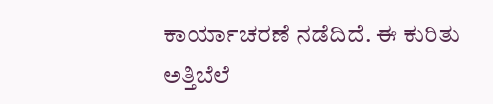ಕಾರ್ಯಾಚರಣೆ ನಡೆದಿದೆ. ಈ ಕುರಿತು ಅತ್ತಿಬೆಲೆ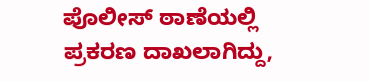ಪೊಲೀಸ್ ಠಾಣೆಯಲ್ಲಿ ಪ್ರಕರಣ ದಾಖಲಾಗಿದ್ದು,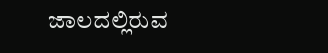ಜಾಲದಲ್ಲಿರುವ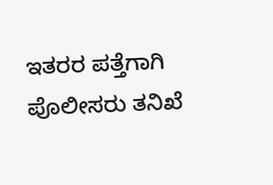ಇತರರ ಪತ್ತೆಗಾಗಿ ಪೊಲೀಸರು ತನಿಖೆ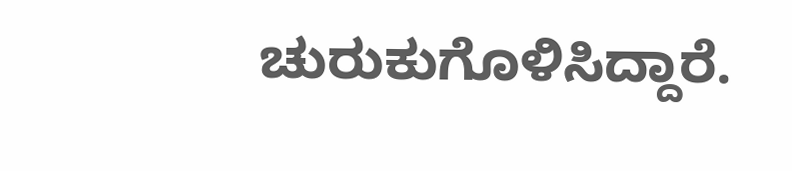ಚುರುಕುಗೊಳಿಸಿದ್ದಾರೆ.